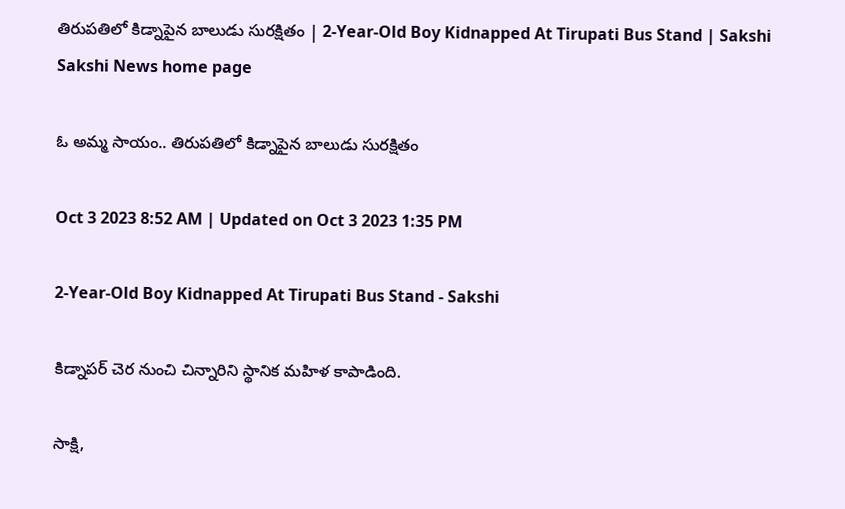తిరుపతిలో కిడ్నాపైన బాలుడు సురక్షితం | 2-Year-Old Boy Kidnapped At Tirupati Bus Stand | Sakshi
Sakshi News home page

ఓ అమ్మ సాయం.. తిరుపతిలో కిడ్నాపైన బాలుడు సురక్షితం

Oct 3 2023 8:52 AM | Updated on Oct 3 2023 1:35 PM

2-Year-Old Boy Kidnapped At Tirupati Bus Stand - Sakshi

కిడ్నాపర్‌ చెర నుంచి చిన్నారిని స్థానిక మహిళ కాపాడింది.

సాక్షి,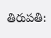తిరుపతి: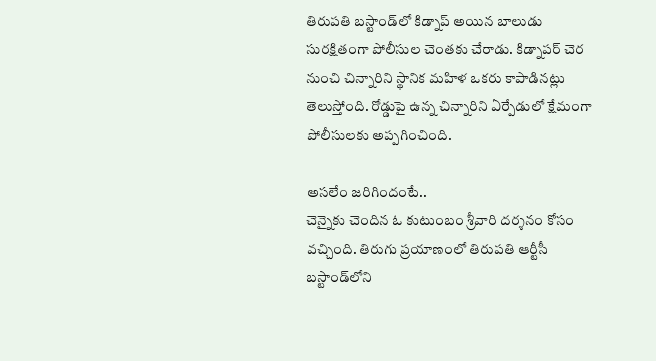తిరుపతి బస్టాండ్‌లో కిడ్నాప్‌ అయిన బాలుడు సురక్షితంగా పోలీసుల చెంతకు చేరాడు. కిడ్నాపర్‌ చెర నుంచి చిన్నారిని స్థానిక మహిళ ఒకరు కాపాడినట్లు తెలుస్తోంది. రోడ్డుపై ఉన్న చిన్నారిని ఏర్పేడులో క్షేమంగా పోలీసులకు అప్పగించింది.

అసలేం జరిగిందంటే..
చెన్నైకు చెందిన ఓ కుటుంబం శ్రీవారి దర్శనం కోసం వచ్చింది. తిరుగు ప్రయాణంలో తిరుపతి ఆర్టీసీ బస్టాండ్‌లోని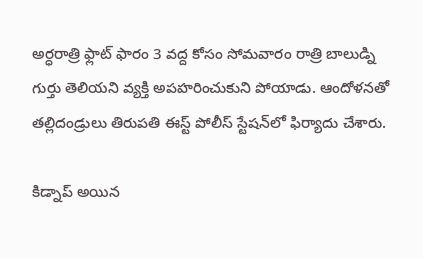అ‍ర్ధరాత్రి ఫ్లాట్ ఫారం 3 వద్ద కోసం సోమవారం రాత్రి బాలుడ్ని గుర్తు తెలియని వ్యక్తి అపహరించుకుని పోయాడు. ఆందోళనతో తల్లిదండ్రులు తిరుపతి ఈస్ట్‌ పోలీస్‌ స్టేషన్‌లో ఫిర్యాదు చేశారు.

కిడ్నాప్‌ అయిన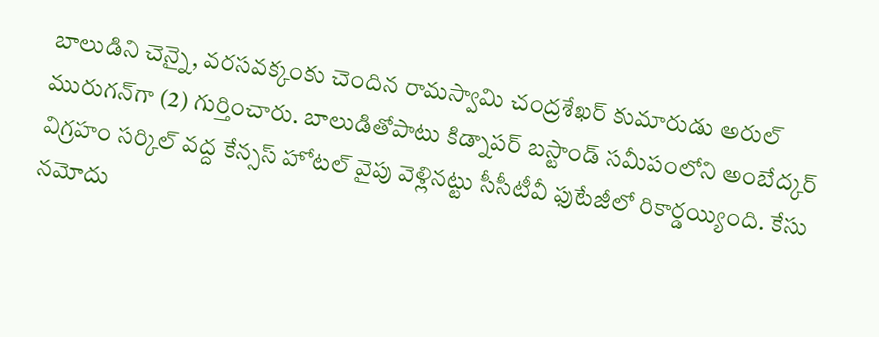బాలుడిని చెన్నై, వరసవక్కంకు చెందిన రామస్వామి చంద్రశేఖర్ కుమారుడు అరుల్ మురుగన్‌గా (2) గుర్తించారు. బాలుడితోపాటు కిడ్నాపర్‌ బస్టాండ్ సమీపంలోని అంబేద్కర్ విగ్రహం సర్కిల్ వద్ద కేన్సస్ హోటల్ వైపు వెళ్లినట్టు సీసీటీవీ ఫుటేజీలో రికార్డయ్యింది. కేసు నమోదు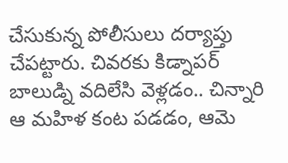చేసుకున్న పోలీసులు దర్యాప్తు చేపట్టారు. చివరకు కిడ్నాపర్‌ బాలుడ్ని వదిలేసి వెళ్లడం.. చిన్నారి ఆ మహిళ కంట పడడం, ఆమె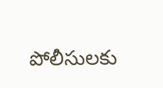పోలీసులకు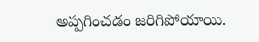అప్పగించడం జరిగిపోయాయి.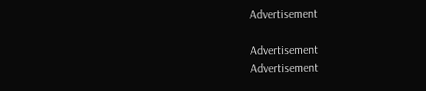Advertisement

Advertisement
Advertisement